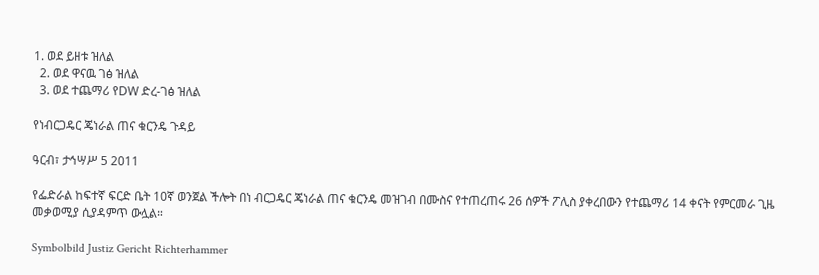1. ወደ ይዘቱ ዝለል
  2. ወደ ዋናዉ ገፅ ዝለል
  3. ወደ ተጨማሪ የDW ድረ-ገፅ ዝለል

የነብርጋዴር ጄነራል ጠና ቁርንዴ ጉዳይ

ዓርብ፣ ታኅሣሥ 5 2011

የፌድራል ከፍተኛ ፍርድ ቤት 10ኛ ወንጀል ችሎት በነ ብርጋዴር ጄነራል ጠና ቁርንዴ መዝገብ በሙስና የተጠረጠሩ 26 ሰዎች ፖሊስ ያቀረበውን የተጨማሪ 14 ቀናት የምርመራ ጊዜ መቃወሚያ ሲያዳምጥ ውሏል።

Symbolbild Justiz Gericht Richterhammer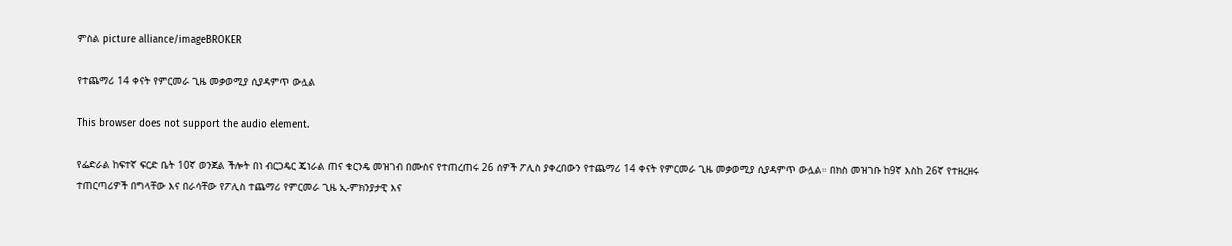ምስል picture alliance/imageBROKER

የተጨማሪ 14 ቀናት የምርመራ ጊዜ መቃወሚያ ሲያዳምጥ ውሏል

This browser does not support the audio element.

የፌድራል ከፍተኛ ፍርድ ቤት 10ኛ ወንጀል ችሎት በነ ብርጋዴር ጄነራል ጠና ቁርንዴ መዝገብ በሙስና የተጠረጠሩ 26 ሰዎች ፖሊስ ያቀረበውን የተጨማሪ 14 ቀናት የምርመራ ጊዜ መቃወሚያ ሲያዳምጥ ውሏል። በክስ መዝገቡ ከ9ኛ እስከ 26ኛ የተዘረዘሩ ተጠርጣሪዎች በግላቸው እና በራሳቸው የፖሊስ ተጨማሪ የምርመራ ጊዜ ኢ-ምክንያታዊ እና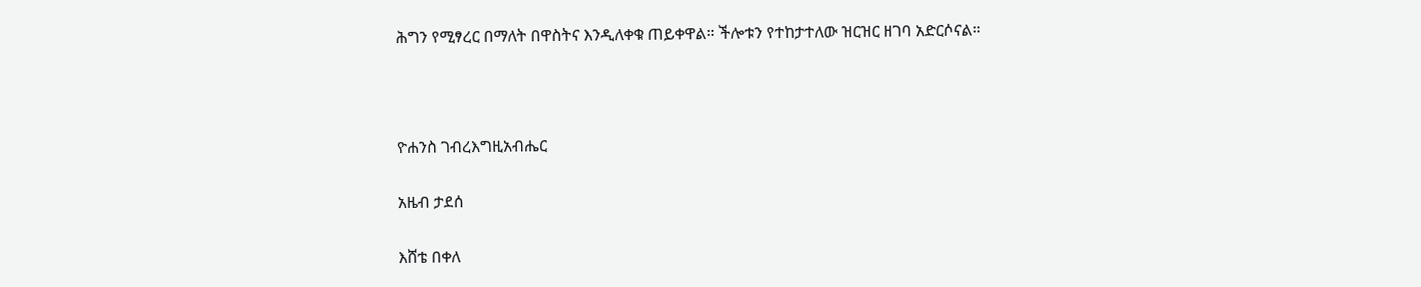ሕግን የሚፃረር በማለት በዋስትና እንዲለቀቁ ጠይቀዋል። ችሎቱን የተከታተለው ዝርዝር ዘገባ አድርሶናል።



ዮሐንስ ገብረእግዚአብሔር

አዜብ ታደሰ

እሸቴ በቀለ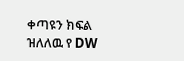ቀጣዩን ክፍል ዝለለዉ የ DW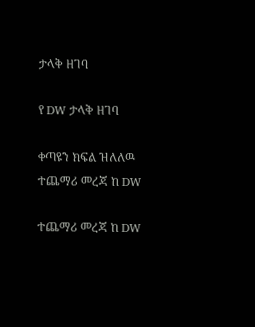ታላቅ ዘገባ

የ DW ታላቅ ዘገባ

ቀጣዩን ክፍል ዝለለዉ ተጨማሪ መረጃ ከ DW

ተጨማሪ መረጃ ከ DW